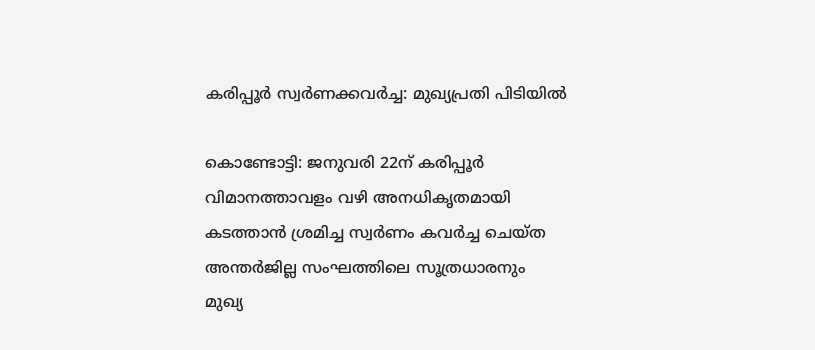കരിപ്പൂർ സ്വർണക്കവർച്ച: മുഖ്യപ്രതി പിടിയിൽ

കൊണ്ടോട്ടി: ജനുവരി 22ന് കരിപ്പൂർ വിമാനത്താവളം വഴി അനധികൃതമായി കടത്താൻ ശ്രമിച്ച സ്വർണം കവർച്ച ചെയ്ത അന്തർജില്ല സംഘത്തിലെ സൂത്രധാരനും മുഖ്യ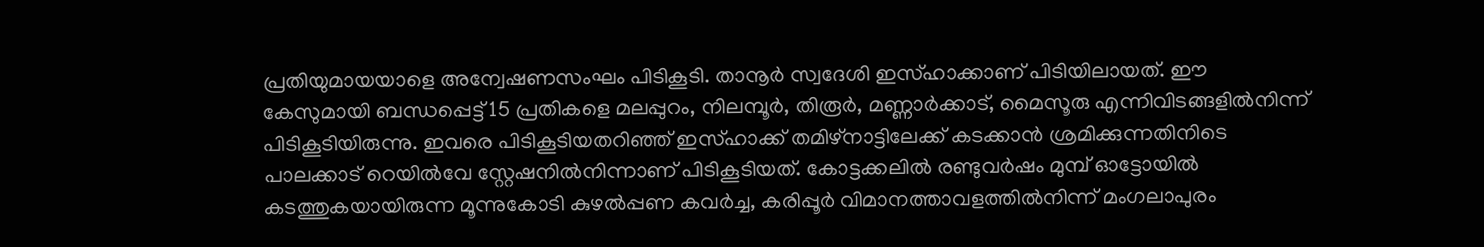പ്രതിയുമായയാളെ അന്വേഷണസംഘം പിടികൂടി. താനൂർ സ്വദേശി ഇസ്ഹാക്കാണ് പിടിയിലായത്. ഈ കേസുമായി ബന്ധപ്പെട്ട് 15 പ്രതികളെ മലപ്പുറം, നിലമ്പൂർ, തിരൂർ, മണ്ണാർക്കാട്, മൈസൂരു എന്നിവിടങ്ങളിൽനിന്ന് പിടികൂടിയിരുന്നു. ഇവരെ പിടികൂടിയതറിഞ്ഞ് ഇസ്ഹാക്ക് തമിഴ്നാട്ടിലേക്ക് കടക്കാൻ ശ്രമിക്കുന്നതിനിടെ പാലക്കാട് റെയിൽവേ സ്റ്റേഷനിൽനിന്നാണ് പിടികൂടിയത്. കോട്ടക്കലിൽ രണ്ടുവർഷം മുമ്പ് ഓട്ടോയിൽ കടത്തുകയായിരുന്ന മൂന്നുകോടി കുഴൽപ്പണ കവർച്ച, കരിപ്പൂർ വിമാനത്താവളത്തിൽനിന്ന് മംഗലാപുരം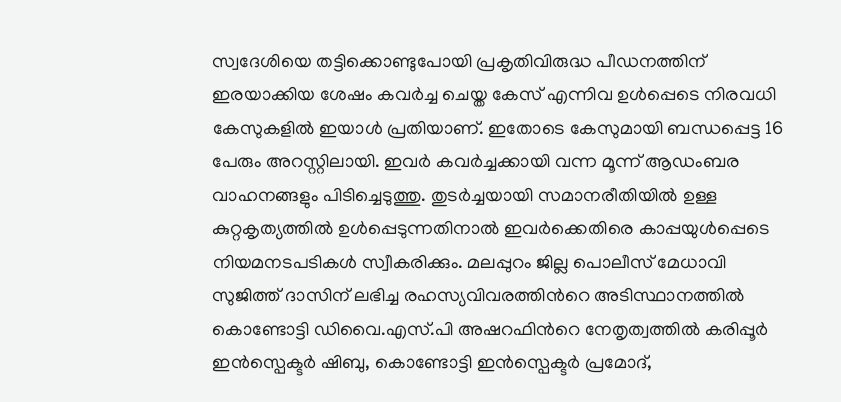സ്വദേശിയെ തട്ടിക്കൊണ്ടുപോയി പ്രകൃതിവിരുദ്ധ പീഡനത്തിന് ഇരയാക്കിയ ശേഷം കവർച്ച ചെയ്ത കേസ് എന്നിവ ഉൾപ്പെടെ നിരവധി കേസുകളിൽ ഇയാൾ പ്രതിയാണ്. ഇതോടെ കേസുമായി ബന്ധപ്പെട്ട 16 പേരും അറസ്റ്റിലായി. ഇവർ കവർച്ചക്കായി വന്ന മൂന്ന് ആഡംബര വാഹനങ്ങളും പിടിച്ചെടുത്തു. തുടർച്ചയായി സമാനരീതിയിൽ ഉള്ള കുറ്റകൃത്യത്തിൽ ഉൾപ്പെടുന്നതിനാൽ ഇവർക്കെതിരെ കാപ്പയുൾപ്പെടെ നിയമനടപടികൾ സ്വീകരിക്കും. മലപ്പുറം ജില്ല പൊലീസ് മേധാവി സുജിത്ത് ദാസിന് ലഭിച്ച രഹസ്യവിവരത്തിന്‍റെ അടിസ്ഥാനത്തിൽ കൊണ്ടോട്ടി ഡിവൈ.എസ്.പി അഷറഫിന്‍റെ നേതൃത്വത്തിൽ കരിപ്പൂർ ഇൻസ്പെക്ടർ ഷിബു, കൊണ്ടോട്ടി ഇൻസ്പെക്ടർ പ്രമോദ്,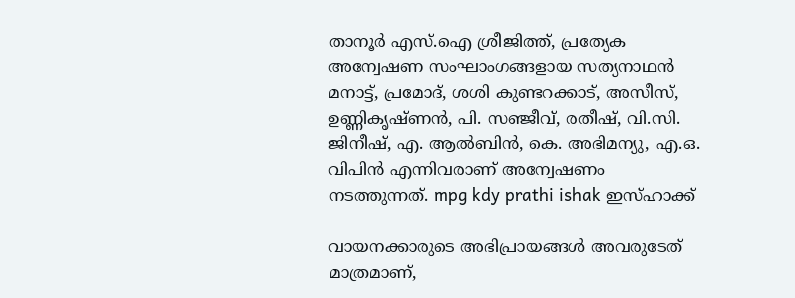താനൂർ എസ്.ഐ ശ്രീജിത്ത്, പ്രത്യേക അന്വേഷണ സംഘാംഗങ്ങളായ സത്യനാഥൻ മനാട്ട്, പ്രമോദ്, ശശി കുണ്ടറക്കാട്, അസീസ്, ഉണ്ണികൃഷ്ണൻ, പി. സഞ്ജീവ്, രതീഷ്, വി.സി. ജിനീഷ്, എ. ആൽബിൻ, കെ. അഭിമന്യു, എ.ഒ. വിപിൻ എന്നിവരാണ് അന്വേഷണം നടത്തുന്നത്. mpg kdy prathi ishak ഇസ്ഹാക്ക്

വായനക്കാരുടെ അഭിപ്രായങ്ങള്‍ അവരുടേത് മാത്രമാണ്,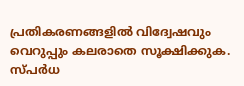പ്രതികരണങ്ങളിൽ വിദ്വേഷവും വെറുപ്പും കലരാതെ സൂക്ഷിക്കുക. സ്പർധ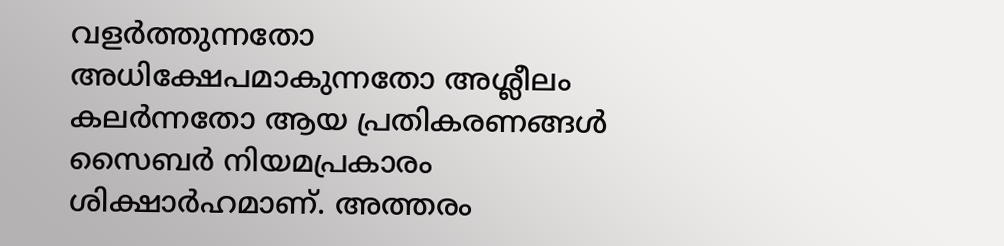വളർത്തുന്നതോ അധിക്ഷേപമാകുന്നതോ അശ്ലീലം കലർന്നതോ ആയ പ്രതികരണങ്ങൾ സൈബർ നിയമപ്രകാരം ശിക്ഷാർഹമാണ്. അത്തരം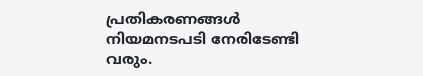പ്രതികരണങ്ങൾ നിയമനടപടി നേരിടേണ്ടി വരും.